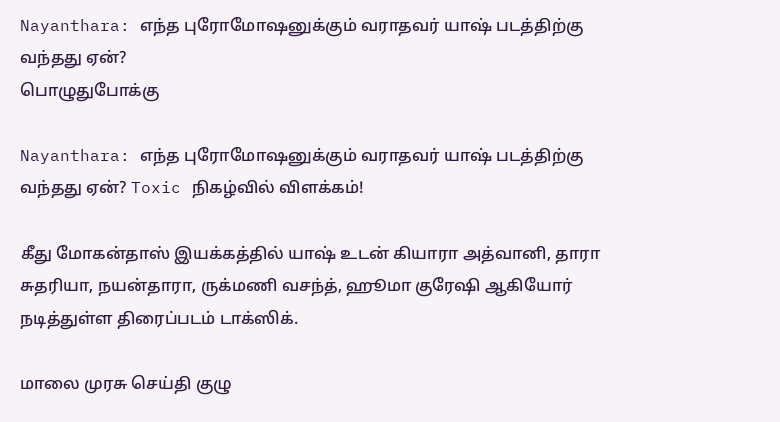Nayanthara: எந்த புரோமோஷனுக்கும் வராதவர் யாஷ் படத்திற்கு வந்தது ஏன்?
பொழுதுபோக்கு

Nayanthara: எந்த புரோமோஷனுக்கும் வராதவர் யாஷ் படத்திற்கு வந்தது ஏன்? Toxic நிகழ்வில் விளக்கம்!

கீது மோகன்தாஸ் இயக்கத்தில் யாஷ் உடன் கியாரா அத்வானி, தாரா சுதரியா, நயன்தாரா, ருக்மணி வசந்த், ஹூமா குரேஷி ஆகியோர் நடித்துள்ள திரைப்படம் டாக்ஸிக்.

மாலை முரசு செய்தி குழு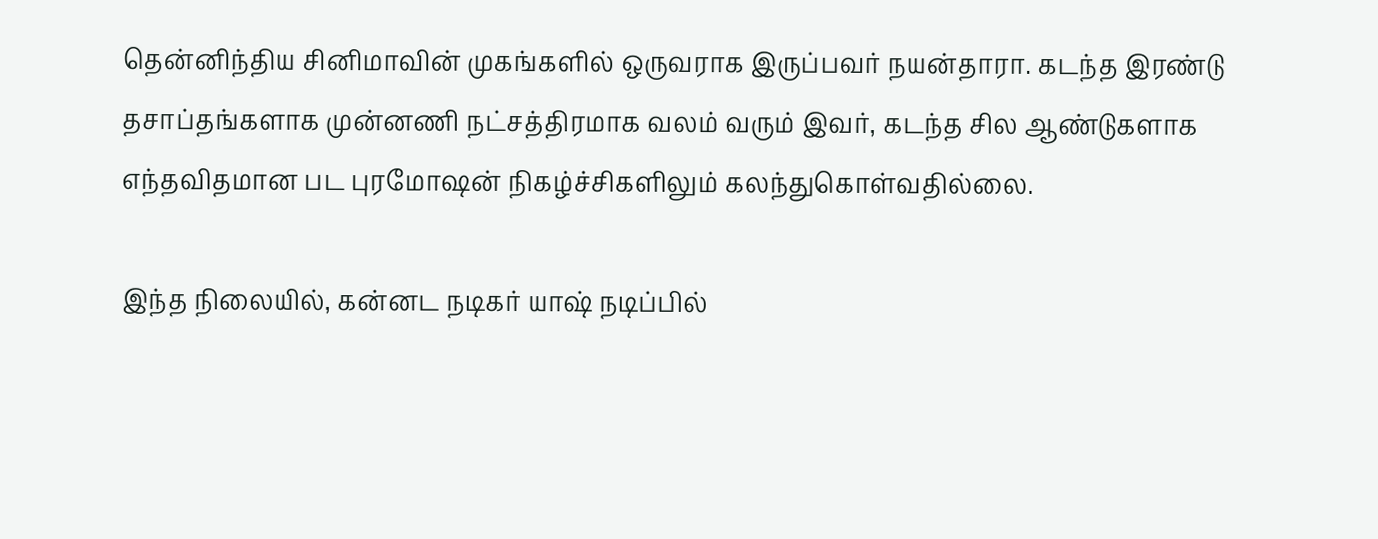தென்னிந்திய சினிமாவின் முகங்களில் ஒருவராக இருப்பவர் நயன்தாரா. கடந்த இரண்டு தசாப்தங்களாக முன்னணி நட்சத்திரமாக வலம் வரும் இவர், கடந்த சில ஆண்டுகளாக எந்தவிதமான பட புரமோஷன் நிகழ்ச்சிகளிலும் கலந்துகொள்வதில்லை.

இந்த நிலையில், கன்னட நடிகர் யாஷ் நடிப்பில்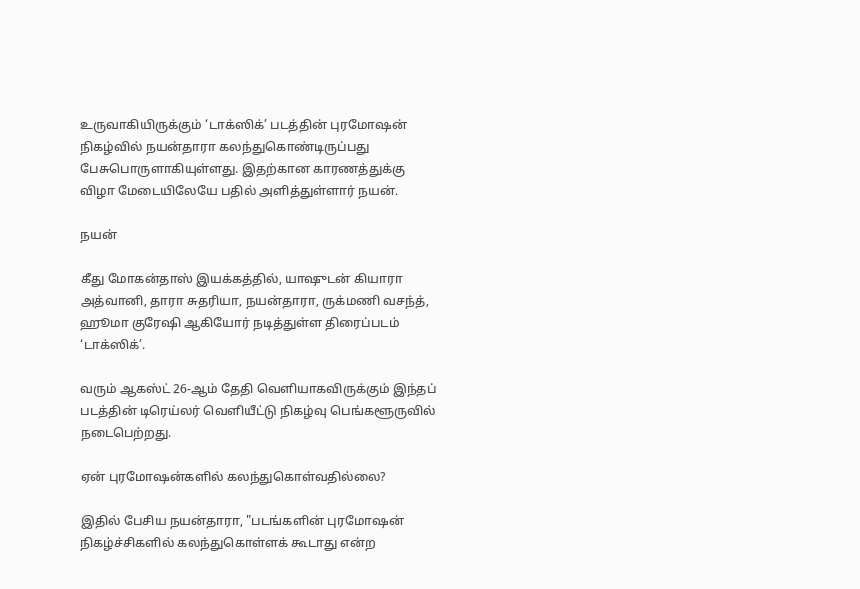உருவாகியிருக்கும் ‘டாக்ஸிக்’ படத்தின் புரமோஷன் நிகழ்வில் நயன்தாரா கலந்துகொண்டிருப்பது பேசுபொருளாகியுள்ளது. இதற்கான காரணத்துக்கு விழா மேடையிலேயே பதில் அளித்துள்ளார் நயன்.

நயன்

கீது மோகன்தாஸ் இயக்கத்தில், யாஷுடன் கியாரா அத்வானி, தாரா சுதரியா, நயன்தாரா, ருக்மணி வசந்த், ஹூமா குரேஷி ஆகியோர் நடித்துள்ள திரைப்படம் ‘டாக்ஸிக்’.

வரும் ஆகஸ்ட் 26-ஆம் தேதி வெளியாகவிருக்கும் இந்தப் படத்தின் டிரெய்லர் வெளியீட்டு நிகழ்வு பெங்களூருவில் நடைபெற்றது.

ஏன் புரமோஷன்களில் கலந்துகொள்வதில்லை?

இதில் பேசிய நயன்தாரா, "படங்களின் புரமோஷன் நிகழ்ச்சிகளில் கலந்துகொள்ளக் கூடாது என்ற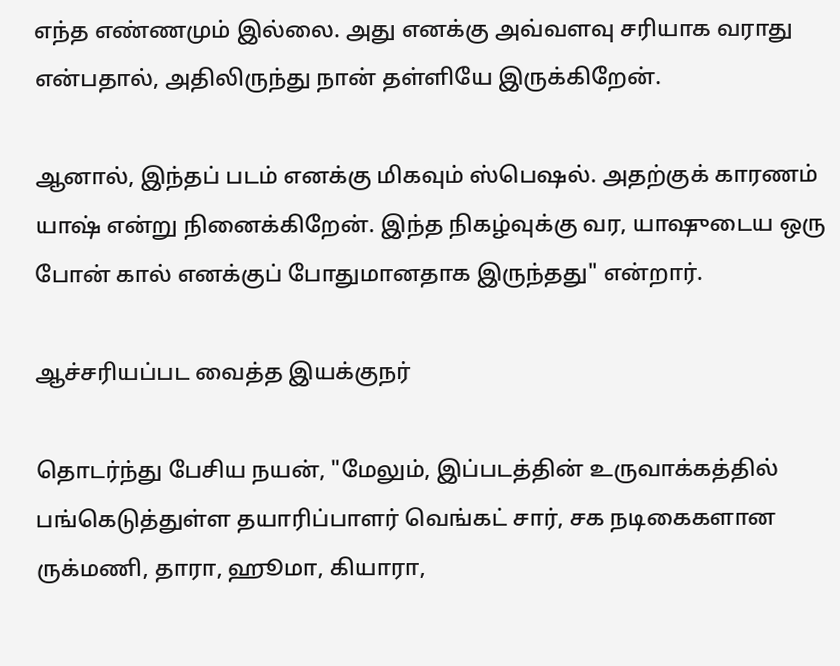எந்த எண்ணமும் இல்லை. அது எனக்கு அவ்வளவு சரியாக வராது என்பதால், அதிலிருந்து நான் தள்ளியே இருக்கிறேன்.

ஆனால், இந்தப் படம் எனக்கு மிகவும் ஸ்பெஷல். அதற்குக் காரணம் யாஷ் என்று நினைக்கிறேன். இந்த நிகழ்வுக்கு வர, யாஷுடைய ஒரு போன் கால் எனக்குப் போதுமானதாக இருந்தது" என்றார்.

ஆச்சரியப்பட வைத்த இயக்குநர்

தொடர்ந்து பேசிய நயன், "மேலும், இப்படத்தின் உருவாக்கத்தில் பங்கெடுத்துள்ள தயாரிப்பாளர் வெங்கட் சார், சக நடிகைகளான ருக்மணி, தாரா, ஹூமா, கியாரா,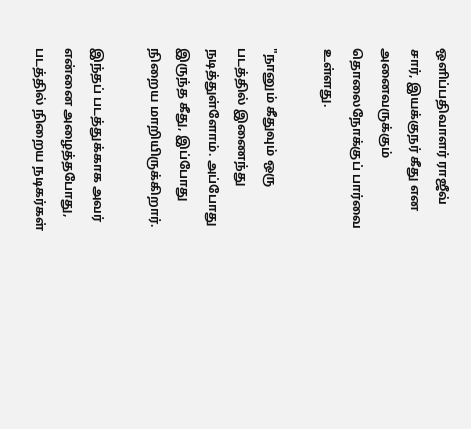ஒளிப்பதிவாளர் ராஜீவ் சார், இயக்குநர் கீது என அனைவருக்கும் தொலைநோக்குப் பார்வை உள்ளது.

"நானும் கீதுவும் ஒரு படத்தில் இணைந்து நடித்துள்ளோம். அப்போது இருந்த கீது, இப்போது நிறைய மாறியிருக்கிறார்.

இந்தப் படத்துக்காக அவர் என்னை அழைத்தபோது, படத்தில் நிறைய நடிகர்கள்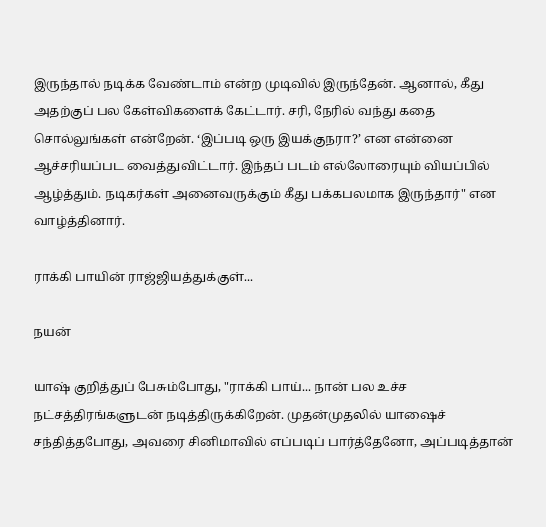இருந்தால் நடிக்க வேண்டாம் என்ற முடிவில் இருந்தேன். ஆனால், கீது அதற்குப் பல கேள்விகளைக் கேட்டார். சரி, நேரில் வந்து கதை சொல்லுங்கள் என்றேன். ‘இப்படி ஒரு இயக்குநரா?’ என என்னை ஆச்சரியப்பட வைத்துவிட்டார். இந்தப் படம் எல்லோரையும் வியப்பில் ஆழ்த்தும். நடிகர்கள் அனைவருக்கும் கீது பக்கபலமாக இருந்தார்" என வாழ்த்தினார்.

ராக்கி பாயின் ராஜ்ஜியத்துக்குள்...

நயன்

யாஷ் குறித்துப் பேசும்போது, "ராக்கி பாய்... நான் பல உச்ச நட்சத்திரங்களுடன் நடித்திருக்கிறேன். முதன்முதலில் யாஷைச் சந்தித்தபோது, அவரை சினிமாவில் எப்படிப் பார்த்தேனோ, அப்படித்தான்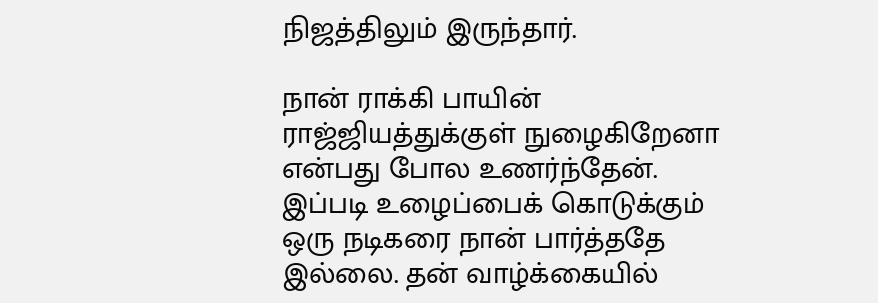நிஜத்திலும் இருந்தார்.

நான் ராக்கி பாயின் ராஜ்ஜியத்துக்குள் நுழைகிறேனா என்பது போல உணர்ந்தேன். இப்படி உழைப்பைக் கொடுக்கும் ஒரு நடிகரை நான் பார்த்ததே இல்லை. தன் வாழ்க்கையில்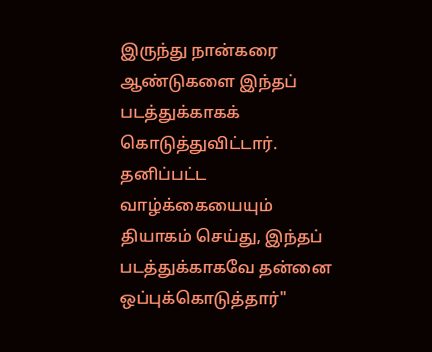இருந்து நான்கரை ஆண்டுகளை இந்தப் படத்துக்காகக் கொடுத்துவிட்டார். தனிப்பட்ட வாழ்க்கையையும் தியாகம் செய்து, இந்தப் படத்துக்காகவே தன்னை ஒப்புக்கொடுத்தார்"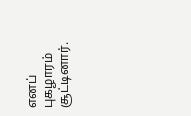எனப் புகழாரம் சூட்டினார்.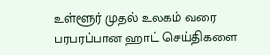உள்ளூர் முதல் உலகம் வரை பரபரப்பான ஹாட் செய்திகளை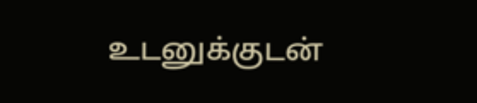உடனுக்குடன்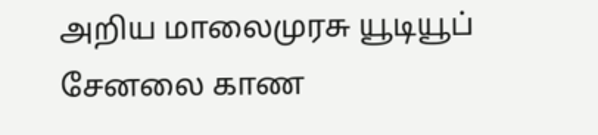அறிய மாலைமுரசு யூடியூப் சேனலை காண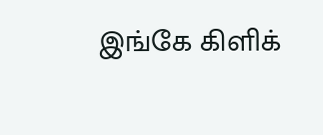இங்கே கிளிக்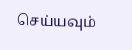செய்யவும்